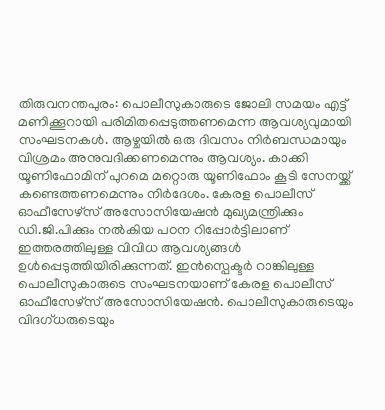തിരുവനന്തപുരം: പൊലീസുകാരുടെ ജോലി സമയം എട്ട് മണിക്കൂറായി പരിമിതപ്പെടുത്തണമെന്ന ആവശ്യവുമായി സംഘടനകൾ. ആഴ്ചയിൽ ഒരു ദിവസം നിർബന്ധമായും വിശ്രമം അനുവദിക്കണമെന്നും ആവശ്യം. കാക്കി യൂണിഫോമിന് പുറമെ മറ്റൊരു യൂണിഫോം കൂടി സേനയ്ക്ക് കണ്ടെത്തണമെന്നും നിർദേശം. കേരള പൊലീസ് ഓഫീസേഴ്സ് അസോസിയേഷൻ മുഖ്യമന്ത്രിക്കും ഡി.ജി.പിക്കും നൽകിയ പഠന റിപ്പോർട്ടിലാണ് ഇത്തരത്തിലുള്ള വിവിധ ആവശ്യങ്ങൾ ഉൾപ്പെടുത്തിയിരിക്കുന്നത്. ഇൻസ്പെക്ടർ റാങ്കിലുള്ള പൊലീസുകാരുടെ സംഘടനയാണ് കേരള പൊലീസ് ഓഫീസേഴ്സ് അസോസിയേഷൻ. പൊലീസുകാരുടെയും വിദഗ്ധരുടെയും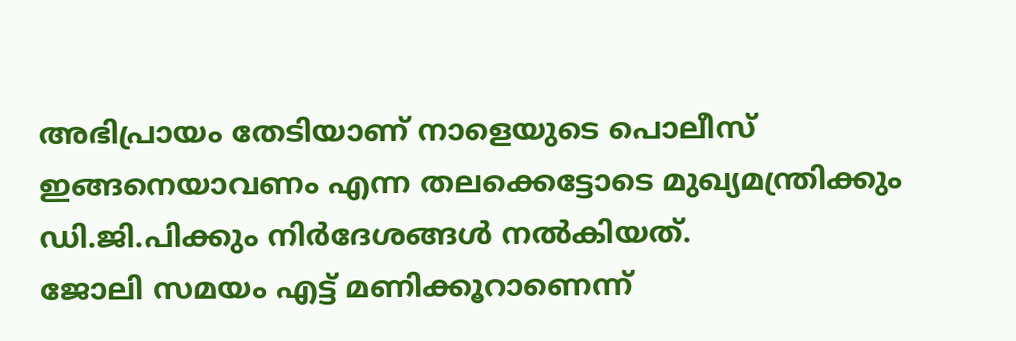അഭിപ്രായം തേടിയാണ് നാളെയുടെ പൊലീസ് ഇങ്ങനെയാവണം എന്ന തലക്കെട്ടോടെ മുഖ്യമന്ത്രിക്കും ഡി.ജി.പിക്കും നിർദേശങ്ങൾ നൽകിയത്.
ജോലി സമയം എട്ട് മണിക്കൂറാണെന്ന്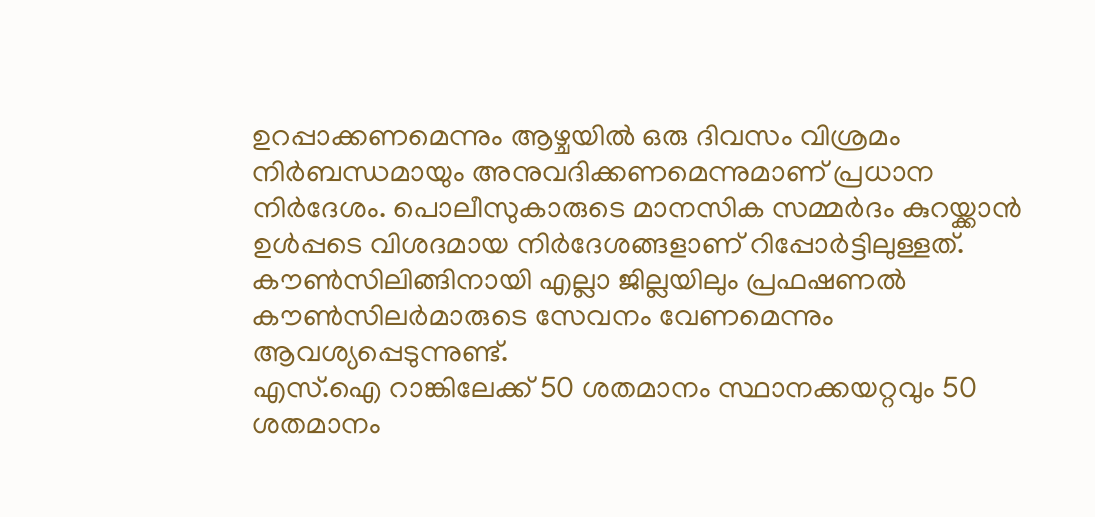ഉറപ്പാക്കണമെന്നും ആഴ്ചയിൽ ഒരു ദിവസം വിശ്രമം നിർബന്ധമായും അനുവദിക്കണമെന്നുമാണ് പ്രധാന നിർദേശം. പൊലീസുകാരുടെ മാനസിക സമ്മർദം കുറയ്ക്കാൻ ഉൾപ്പടെ വിശദമായ നിർദേശങ്ങളാണ് റിപ്പോർട്ടിലുള്ളത്. കൗൺസിലിങ്ങിനായി എല്ലാ ജില്ലയിലും പ്രഫഷണൽ കൗൺസിലർമാരുടെ സേവനം വേണമെന്നും ആവശ്യപ്പെടുന്നുണ്ട്.
എസ്.ഐ റാങ്കിലേക്ക് 50 ശതമാനം സ്ഥാനക്കയറ്റവും 50 ശതമാനം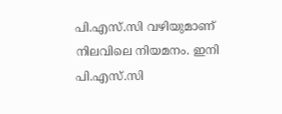പി.എസ്.സി വഴിയുമാണ് നിലവിലെ നിയമനം. ഇനി പി.എസ്.സി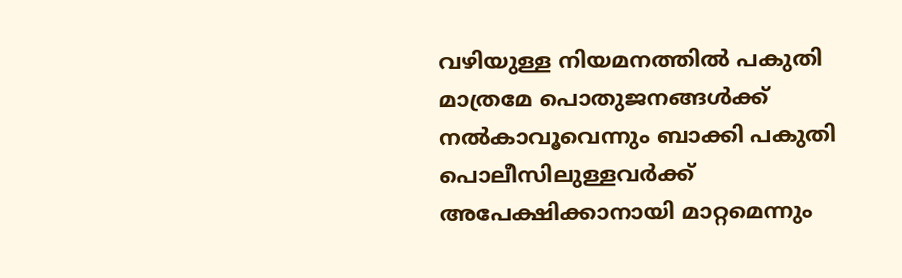വഴിയുള്ള നിയമനത്തിൽ പകുതി മാത്രമേ പൊതുജനങ്ങൾക്ക് നൽകാവൂവെന്നും ബാക്കി പകുതി പൊലീസിലുള്ളവർക്ക് അപേക്ഷിക്കാനായി മാറ്റമെന്നും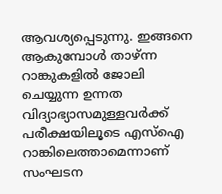ആവശ്യപ്പെടുന്നു. ഇങ്ങനെ ആകുമ്പോൾ താഴ്ന്ന റാങ്കുകളിൽ ജോലി ചെയ്യുന്ന ഉന്നത വിദ്യാഭ്യാസമുള്ളവർക്ക് പരീക്ഷയിലൂടെ എസ്ഐ റാങ്കിലെത്താമെന്നാണ് സംഘടന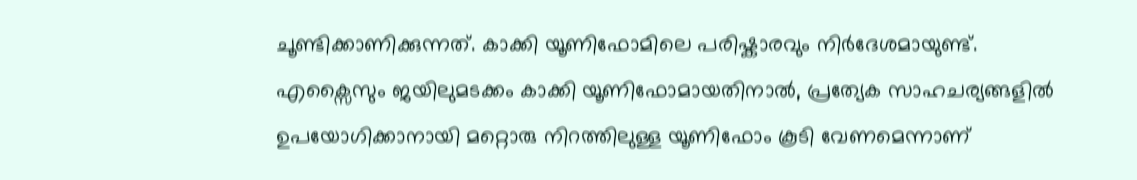ചൂണ്ടിക്കാണിക്കുന്നത്. കാക്കി യൂണിഫോമിലെ പരിഷ്കാരവും നിർദേശമായുണ്ട്. എക്സൈസും ജയിലുമടക്കം കാക്കി യൂണിഫോമായതിനാൽ, പ്രത്യേക സാഹചര്യങ്ങളിൽ ഉപയോഗിക്കാനായി മറ്റൊരു നിറത്തിലുള്ള യൂണിഫോം കൂടി വേണമെന്നാണ്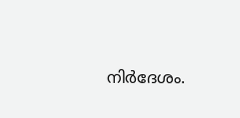നിർദേശം.